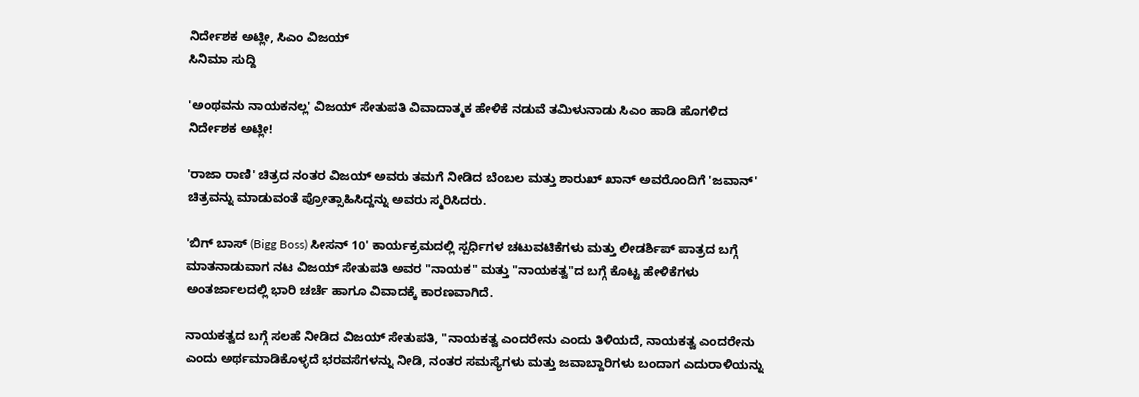ನಿರ್ದೇಶಕ ಅಟ್ಲೀ, ಸಿಎಂ ವಿಜಯ್
ಸಿನಿಮಾ ಸುದ್ದಿ

'ಅಂಥವನು ನಾಯಕನಲ್ಲ' ವಿಜಯ್ ಸೇತುಪತಿ ವಿವಾದಾತ್ಮಕ ಹೇಳಿಕೆ ನಡುವೆ ತಮಿಳುನಾಡು ಸಿಎಂ ಹಾಡಿ ಹೊಗಳಿದ ನಿರ್ದೇಶಕ ಅಟ್ಲೀ!

'ರಾಜಾ ರಾಣಿ' ಚಿತ್ರದ ನಂತರ ವಿಜಯ್ ಅವರು ತಮಗೆ ನೀಡಿದ ಬೆಂಬಲ ಮತ್ತು ಶಾರುಖ್ ಖಾನ್ ಅವರೊಂದಿಗೆ 'ಜವಾನ್' ಚಿತ್ರವನ್ನು ಮಾಡುವಂತೆ ಪ್ರೋತ್ಸಾಹಿಸಿದ್ದನ್ನು ಅವರು ಸ್ಮರಿಸಿದರು.

'ಬಿಗ್ ಬಾಸ್ (Bigg Boss) ಸೀಸನ್ 10' ಕಾರ್ಯಕ್ರಮದಲ್ಲಿ ಸ್ಪರ್ಧಿಗಳ ಚಟುವಟಿಕೆಗಳು ಮತ್ತು ಲೀಡರ್ಶಿಪ್ ಪಾತ್ರದ ಬಗ್ಗೆ ಮಾತನಾಡುವಾಗ ನಟ ವಿಜಯ್ ಸೇತುಪತಿ ಅವರ "ನಾಯಕ" ಮತ್ತು "ನಾಯಕತ್ವ"ದ ಬಗ್ಗೆ ಕೊಟ್ಟ ಹೇಳಿಕೆಗಳು ಅಂತರ್ಜಾಲದಲ್ಲಿ ಭಾರಿ ಚರ್ಚೆ ಹಾಗೂ ವಿವಾದಕ್ಕೆ ಕಾರಣವಾಗಿದೆ.

ನಾಯಕತ್ವದ ಬಗ್ಗೆ ಸಲಹೆ ನೀಡಿದ ವಿಜಯ್ ಸೇತುಪತಿ, "ನಾಯಕತ್ವ ಎಂದರೇನು ಎಂದು ತಿಳಿಯದೆ, ನಾಯಕತ್ವ ಎಂದರೇನು ಎಂದು ಅರ್ಥಮಾಡಿಕೊಳ್ಳದೆ ಭರವಸೆಗಳನ್ನು ನೀಡಿ, ನಂತರ ಸಮಸ್ಯೆಗಳು ಮತ್ತು ಜವಾಬ್ದಾರಿಗಳು ಬಂದಾಗ ಎದುರಾಳಿಯನ್ನು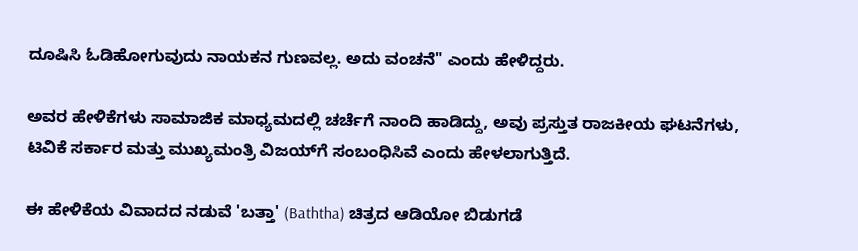ದೂಷಿಸಿ ಓಡಿಹೋಗುವುದು ನಾಯಕನ ಗುಣವಲ್ಲ. ಅದು ವಂಚನೆ" ಎಂದು ಹೇಳಿದ್ದರು.

ಅವರ ಹೇಳಿಕೆಗಳು ಸಾಮಾಜಿಕ ಮಾಧ್ಯಮದಲ್ಲಿ ಚರ್ಚೆಗೆ ನಾಂದಿ ಹಾಡಿದ್ದು, ಅವು ಪ್ರಸ್ತುತ ರಾಜಕೀಯ ಘಟನೆಗಳು, ಟಿವಿಕೆ ಸರ್ಕಾರ ಮತ್ತು ಮುಖ್ಯಮಂತ್ರಿ ವಿಜಯ್‌ಗೆ ಸಂಬಂಧಿಸಿವೆ ಎಂದು ಹೇಳಲಾಗುತ್ತಿದೆ.

ಈ ಹೇಳಿಕೆಯ ವಿವಾದದ ನಡುವೆ 'ಬತ್ತಾ' (Baththa) ಚಿತ್ರದ ಆಡಿಯೋ ಬಿಡುಗಡೆ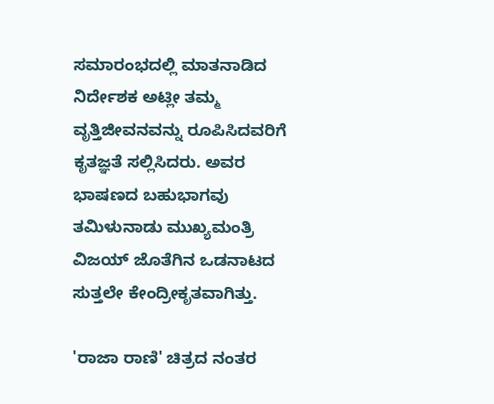ಸಮಾರಂಭದಲ್ಲಿ ಮಾತನಾಡಿದ ನಿರ್ದೇಶಕ ಅಟ್ಲೀ ತಮ್ಮ ವೃತ್ತಿಜೀವನವನ್ನು ರೂಪಿಸಿದವರಿಗೆ ಕೃತಜ್ಞತೆ ಸಲ್ಲಿಸಿದರು. ಅವರ ಭಾಷಣದ ಬಹುಭಾಗವು ತಮಿಳುನಾಡು ಮುಖ್ಯಮಂತ್ರಿ ವಿಜಯ್ ಜೊತೆಗಿನ ಒಡನಾಟದ ಸುತ್ತಲೇ ಕೇಂದ್ರೀಕೃತವಾಗಿತ್ತು.

'ರಾಜಾ ರಾಣಿ' ಚಿತ್ರದ ನಂತರ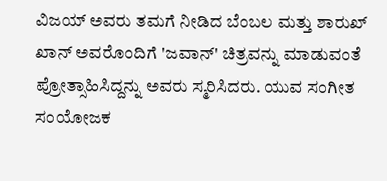ವಿಜಯ್ ಅವರು ತಮಗೆ ನೀಡಿದ ಬೆಂಬಲ ಮತ್ತು ಶಾರುಖ್ ಖಾನ್ ಅವರೊಂದಿಗೆ 'ಜವಾನ್' ಚಿತ್ರವನ್ನು ಮಾಡುವಂತೆ ಪ್ರೋತ್ಸಾಹಿಸಿದ್ದನ್ನು ಅವರು ಸ್ಮರಿಸಿದರು. ಯುವ ಸಂಗೀತ ಸಂಯೋಜಕ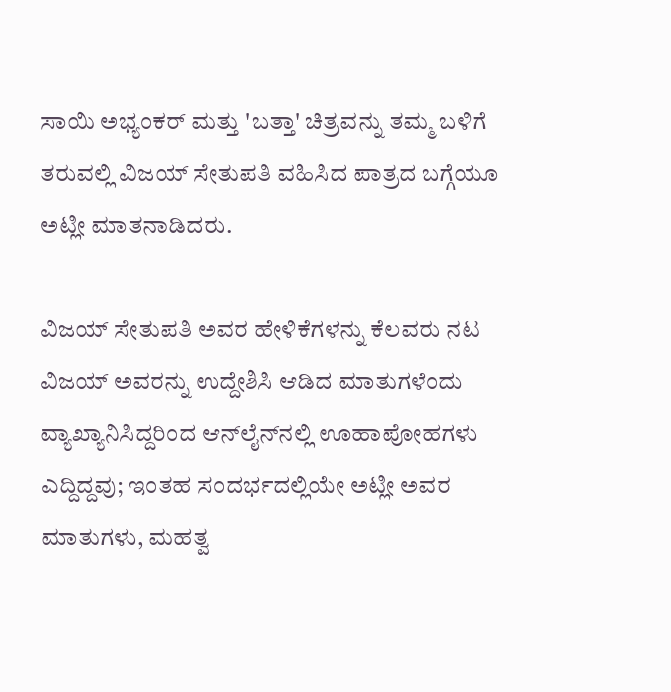ಸಾಯಿ ಅಭ್ಯಂಕರ್ ಮತ್ತು 'ಬತ್ತಾ' ಚಿತ್ರವನ್ನು ತಮ್ಮ ಬಳಿಗೆ ತರುವಲ್ಲಿ ವಿಜಯ್ ಸೇತುಪತಿ ವಹಿಸಿದ ಪಾತ್ರದ ಬಗ್ಗೆಯೂ ಅಟ್ಲೀ ಮಾತನಾಡಿದರು.

ವಿಜಯ್ ಸೇತುಪತಿ ಅವರ ಹೇಳಿಕೆಗಳನ್ನು ಕೆಲವರು ನಟ ವಿಜಯ್ ಅವರನ್ನು ಉದ್ದೇಶಿಸಿ ಆಡಿದ ಮಾತುಗಳೆಂದು ವ್ಯಾಖ್ಯಾನಿಸಿದ್ದರಿಂದ ಆನ್‌ಲೈನ್‌ನಲ್ಲಿ ಊಹಾಪೋಹಗಳು ಎದ್ದಿದ್ದವು; ಇಂತಹ ಸಂದರ್ಭದಲ್ಲಿಯೇ ಅಟ್ಲೀ ಅವರ ಮಾತುಗಳು, ಮಹತ್ವ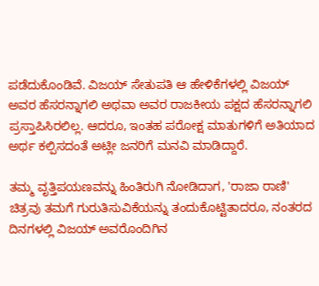ಪಡೆದುಕೊಂಡಿವೆ. ವಿಜಯ್ ಸೇತುಪತಿ ಆ ಹೇಳಿಕೆಗಳಲ್ಲಿ ವಿಜಯ್ ಅವರ ಹೆಸರನ್ನಾಗಲಿ ಅಥವಾ ಅವರ ರಾಜಕೀಯ ಪಕ್ಷದ ಹೆಸರನ್ನಾಗಲಿ ಪ್ರಸ್ತಾಪಿಸಿರಲಿಲ್ಲ. ಆದರೂ, ಇಂತಹ ಪರೋಕ್ಷ ಮಾತುಗಳಿಗೆ ಅತಿಯಾದ ಅರ್ಥ ಕಲ್ಪಿಸದಂತೆ ಅಟ್ಲೀ ಜನರಿಗೆ ಮನವಿ ಮಾಡಿದ್ದಾರೆ.

ತಮ್ಮ ವೃತ್ತಿಪಯಣವನ್ನು ಹಿಂತಿರುಗಿ ನೋಡಿದಾಗ, 'ರಾಜಾ ರಾಣಿ' ಚಿತ್ರವು ತಮಗೆ ಗುರುತಿಸುವಿಕೆಯನ್ನು ತಂದುಕೊಟ್ಟಿತಾದರೂ, ನಂತರದ ದಿನಗಳಲ್ಲಿ ವಿಜಯ್ ಅವರೊಂದಿಗಿನ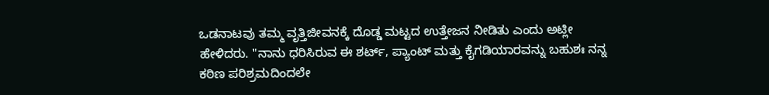ಒಡನಾಟವು ತಮ್ಮ ವೃತ್ತಿಜೀವನಕ್ಕೆ ದೊಡ್ಡ ಮಟ್ಟದ ಉತ್ತೇಜನ ನೀಡಿತು ಎಂದು ಅಟ್ಲೀ ಹೇಳಿದರು. "ನಾನು ಧರಿಸಿರುವ ಈ ಶರ್ಟ್, ಪ್ಯಾಂಟ್ ಮತ್ತು ಕೈಗಡಿಯಾರವನ್ನು ಬಹುಶಃ ನನ್ನ ಕಠಿಣ ಪರಿಶ್ರಮದಿಂದಲೇ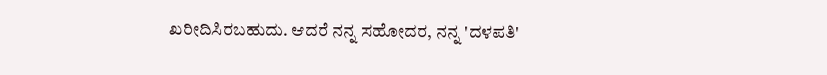ಖರೀದಿಸಿರಬಹುದು. ಆದರೆ ನನ್ನ ಸಹೋದರ, ನನ್ನ 'ದಳಪತಿ'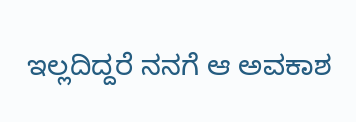ಇಲ್ಲದಿದ್ದರೆ ನನಗೆ ಆ ಅವಕಾಶ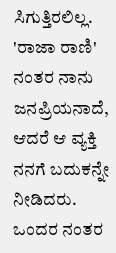ಸಿಗುತ್ತಿರಲಿಲ್ಲ. 'ರಾಜಾ ರಾಣಿ' ನಂತರ ನಾನು ಜನಪ್ರಿಯನಾದೆ, ಆದರೆ ಆ ವ್ಯಕ್ತಿ ನನಗೆ ಬದುಕನ್ನೇ ನೀಡಿದರು. ಒಂದರ ನಂತರ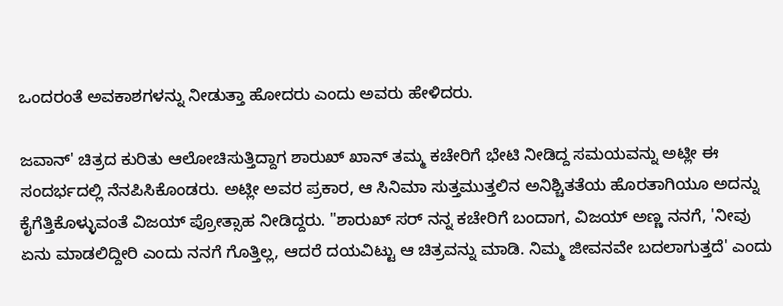ಒಂದರಂತೆ ಅವಕಾಶಗಳನ್ನು ನೀಡುತ್ತಾ ಹೋದರು ಎಂದು ಅವರು ಹೇಳಿದರು.

ಜವಾನ್' ಚಿತ್ರದ ಕುರಿತು ಆಲೋಚಿಸುತ್ತಿದ್ದಾಗ ಶಾರುಖ್ ಖಾನ್ ತಮ್ಮ ಕಚೇರಿಗೆ ಭೇಟಿ ನೀಡಿದ್ದ ಸಮಯವನ್ನು ಅಟ್ಲೀ ಈ ಸಂದರ್ಭದಲ್ಲಿ ನೆನಪಿಸಿಕೊಂಡರು. ಅಟ್ಲೀ ಅವರ ಪ್ರಕಾರ, ಆ ಸಿನಿಮಾ ಸುತ್ತಮುತ್ತಲಿನ ಅನಿಶ್ಚಿತತೆಯ ಹೊರತಾಗಿಯೂ ಅದನ್ನು ಕೈಗೆತ್ತಿಕೊಳ್ಳುವಂತೆ ವಿಜಯ್ ಪ್ರೋತ್ಸಾಹ ನೀಡಿದ್ದರು. "ಶಾರುಖ್ ಸರ್ ನನ್ನ ಕಚೇರಿಗೆ ಬಂದಾಗ, ವಿಜಯ್ ಅಣ್ಣ ನನಗೆ, 'ನೀವು ಏನು ಮಾಡಲಿದ್ದೀರಿ ಎಂದು ನನಗೆ ಗೊತ್ತಿಲ್ಲ, ಆದರೆ ದಯವಿಟ್ಟು ಆ ಚಿತ್ರವನ್ನು ಮಾಡಿ. ನಿಮ್ಮ ಜೀವನವೇ ಬದಲಾಗುತ್ತದೆ' ಎಂದು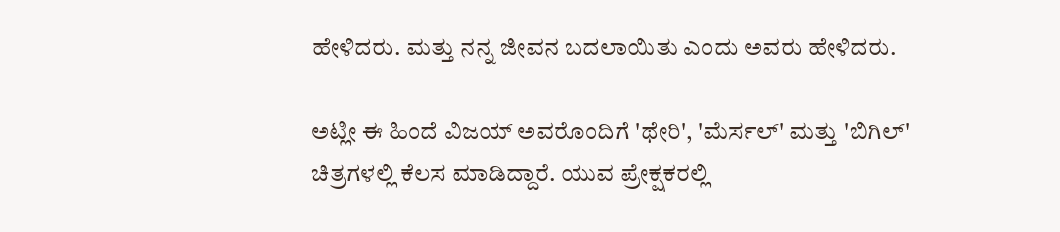ಹೇಳಿದರು. ಮತ್ತು ನನ್ನ ಜೀವನ ಬದಲಾಯಿತು ಎಂದು ಅವರು ಹೇಳಿದರು.

ಅಟ್ಲೀ ಈ ಹಿಂದೆ ವಿಜಯ್ ಅವರೊಂದಿಗೆ 'ಥೇರಿ', 'ಮೆರ್ಸಲ್' ಮತ್ತು 'ಬಿಗಿಲ್' ಚಿತ್ರಗಳಲ್ಲಿ ಕೆಲಸ ಮಾಡಿದ್ದಾರೆ. ಯುವ ಪ್ರೇಕ್ಷಕರಲ್ಲಿ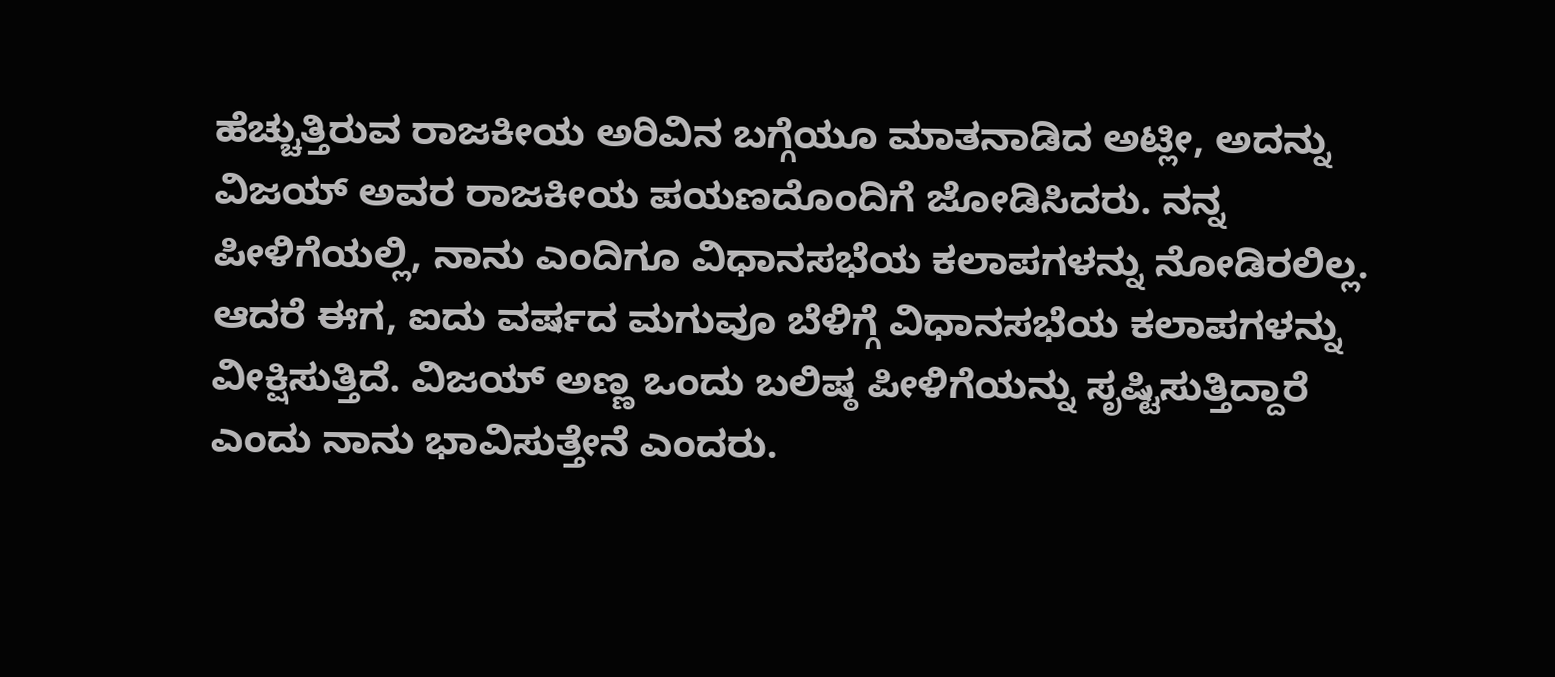ಹೆಚ್ಚುತ್ತಿರುವ ರಾಜಕೀಯ ಅರಿವಿನ ಬಗ್ಗೆಯೂ ಮಾತನಾಡಿದ ಅಟ್ಲೀ, ಅದನ್ನು ವಿಜಯ್ ಅವರ ರಾಜಕೀಯ ಪಯಣದೊಂದಿಗೆ ಜೋಡಿಸಿದರು. ನನ್ನ ಪೀಳಿಗೆಯಲ್ಲಿ, ನಾನು ಎಂದಿಗೂ ವಿಧಾನಸಭೆಯ ಕಲಾಪಗಳನ್ನು ನೋಡಿರಲಿಲ್ಲ. ಆದರೆ ಈಗ, ಐದು ವರ್ಷದ ಮಗುವೂ ಬೆಳಿಗ್ಗೆ ವಿಧಾನಸಭೆಯ ಕಲಾಪಗಳನ್ನು ವೀಕ್ಷಿಸುತ್ತಿದೆ. ವಿಜಯ್ ಅಣ್ಣ ಒಂದು ಬಲಿಷ್ಠ ಪೀಳಿಗೆಯನ್ನು ಸೃಷ್ಟಿಸುತ್ತಿದ್ದಾರೆ ಎಂದು ನಾನು ಭಾವಿಸುತ್ತೇನೆ ಎಂದರು.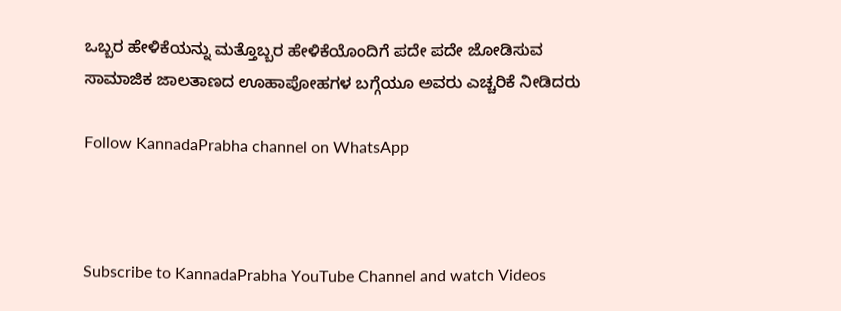ಒಬ್ಬರ ಹೇಳಿಕೆಯನ್ನು ಮತ್ತೊಬ್ಬರ ಹೇಳಿಕೆಯೊಂದಿಗೆ ಪದೇ ಪದೇ ಜೋಡಿಸುವ ಸಾಮಾಜಿಕ ಜಾಲತಾಣದ ಊಹಾಪೋಹಗಳ ಬಗ್ಗೆಯೂ ಅವರು ಎಚ್ಚರಿಕೆ ನೀಡಿದರು

Follow KannadaPrabha channel on WhatsApp



Subscribe to KannadaPrabha YouTube Channel and watch Videos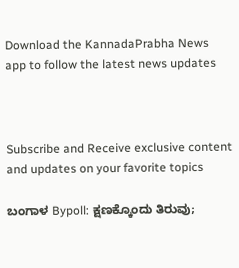Download the KannadaPrabha News app to follow the latest news updates



Subscribe and Receive exclusive content and updates on your favorite topics

ಬಂಗಾಳ Bypoll: ಕ್ಷಣಕ್ಕೊಂದು ತಿರುವು;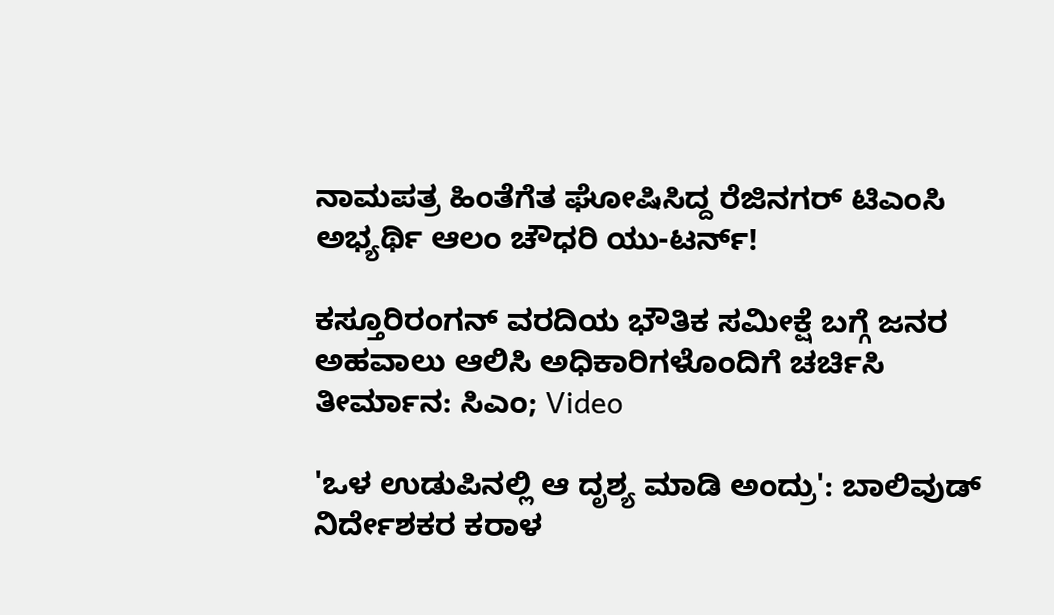ನಾಮಪತ್ರ ಹಿಂತೆಗೆತ ಘೋಷಿಸಿದ್ದ ರೆಜಿನಗರ್ ಟಿಎಂಸಿ ಅಭ್ಯರ್ಥಿ ಆಲಂ ಚೌಧರಿ ಯು-ಟರ್ನ್!

ಕಸ್ತೂರಿರಂಗನ್ ವರದಿಯ ಭೌತಿಕ ಸಮೀಕ್ಷೆ ಬಗ್ಗೆ ಜನರ ಅಹವಾಲು ಆಲಿಸಿ ಅಧಿಕಾರಿಗಳೊಂದಿಗೆ ಚರ್ಚಿಸಿ ತೀರ್ಮಾನ: ಸಿಎಂ; Video

'ಒಳ ಉಡುಪಿನಲ್ಲಿ ಆ ದೃಶ್ಯ ಮಾಡಿ ಅಂದ್ರು': ಬಾಲಿವುಡ್ ನಿರ್ದೇಶಕರ ಕರಾಳ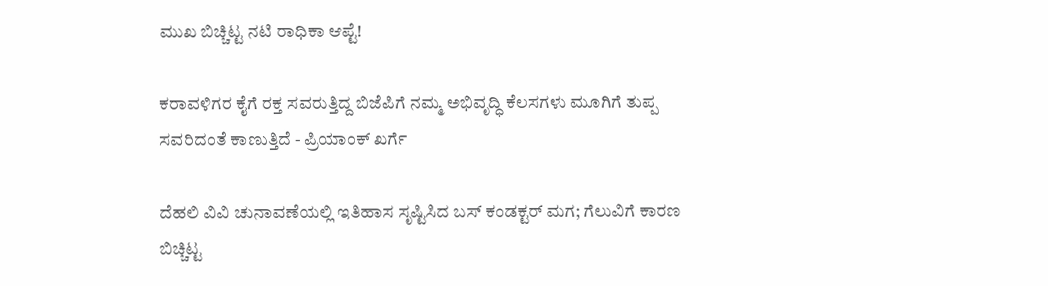ಮುಖ ಬಿಚ್ಚಿಟ್ಟ ನಟಿ ರಾಧಿಕಾ ಆಪ್ಟೆ!

ಕರಾವಳಿಗರ ಕೈಗೆ ರಕ್ತ ಸವರುತ್ತಿದ್ದ ಬಿಜೆಪಿಗೆ ನಮ್ಮ ಅಭಿವೃದ್ಧಿ ಕೆಲಸಗಳು ಮೂಗಿಗೆ ತುಪ್ಪ ಸವರಿದಂತೆ ಕಾಣುತ್ತಿದೆ - ಪ್ರಿಯಾಂಕ್ ಖರ್ಗೆ

ದೆಹಲಿ ವಿವಿ ಚುನಾವಣೆಯಲ್ಲಿ ಇತಿಹಾಸ ಸೃಷ್ಟಿಸಿದ ಬಸ್ ಕಂಡಕ್ಟರ್ ಮಗ; ಗೆಲುವಿಗೆ ಕಾರಣ ಬಿಚ್ಚಿಟ್ಟ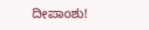ದೀಪಾಂಶು!